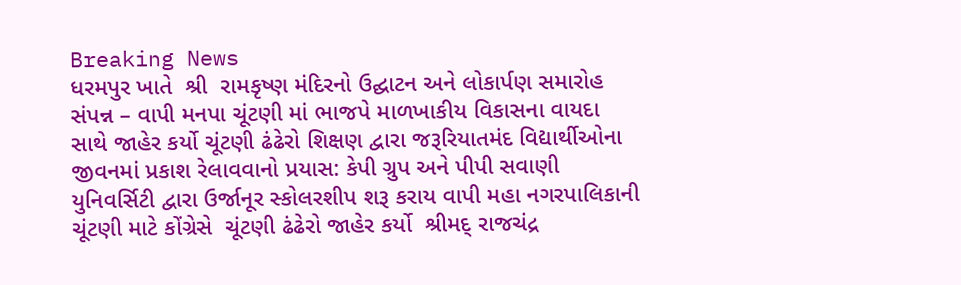Breaking News
ધરમપુર ખાતે  શ્રી  રામકૃષ્ણ મંદિરનો ઉદ્ઘાટન અને લોકાર્પણ સમારોહ સંપન્ન – વાપી મનપા ચૂંટણી માં ભાજપે માળખાકીય વિકાસના વાયદા સાથે જાહેર કર્યો ચૂંટણી ઢંઢેરો શિક્ષણ દ્વારા જરૂરિયાતમંદ વિદ્યાર્થીઓના જીવનમાં પ્રકાશ રેલાવવાનો પ્રયાસ: કેપી ગ્રુપ અને પીપી સવાણી યુનિવર્સિટી દ્વારા ઉર્જાનૂર સ્કોલરશીપ શરૂ કરાય વાપી મહા નગરપાલિકાની ચૂંટણી માટે કોંગ્રેસે  ચૂંટણી ઢંઢેરો જાહેર કર્યો  શ્રીમદ્ રાજચંદ્ર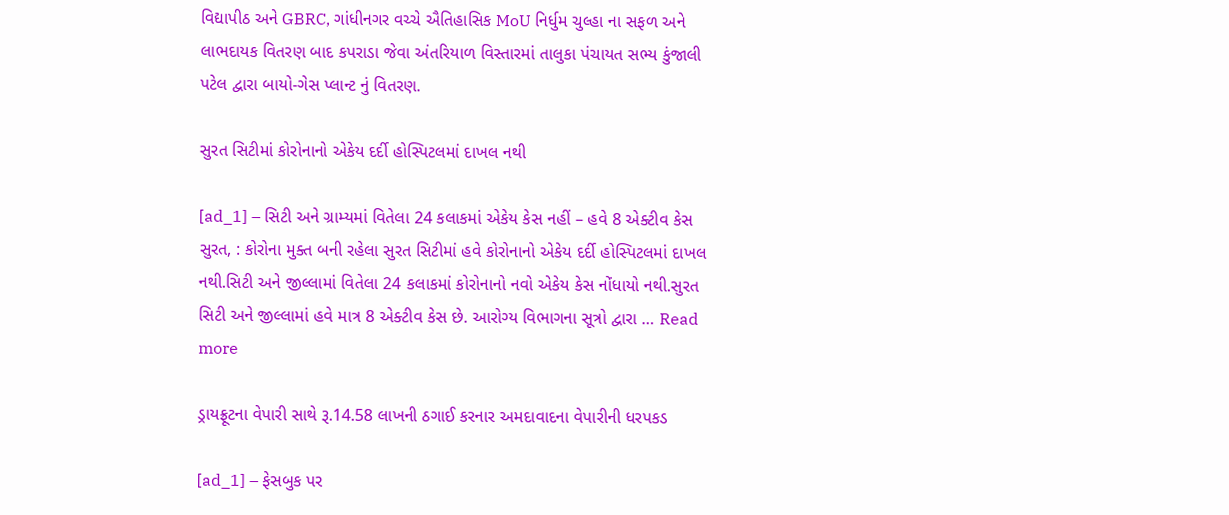વિદ્યાપીઠ અને GBRC, ગાંધીનગર વચ્ચે ઐતિહાસિક MoU નિર્ધુમ ચુલ્હા ના સફળ અને લાભદાયક વિતરણ બાદ કપરાડા જેવા અંતરિયાળ વિસ્તારમાં તાલુકા પંચાયત સભ્ય કુંજાલી પટેલ દ્વારા બાયો-ગેસ પ્લાન્ટ નું વિતરણ.

સુરત સિટીમાં કોરોનાનો એકેય દર્દી હોસ્પિટલમાં દાખલ નથી

[ad_1] – સિટી અને ગ્રામ્યમાં વિતેલા 24 કલાકમાં એકેય કેસ નહીં – હવે 8 એક્ટીવ કેસ સુરત, : કોરોના મુક્ત બની રહેલા સુરત સિટીમાં હવે કોરોનાનો એકેય દર્દી હોસ્પિટલમાં દાખલ નથી.સિટી અને જીલ્લામાં વિતેલા 24 કલાકમાં કોરોનાનો નવો એકેય કેસ નોંધાયો નથી.સુરત સિટી અને જીલ્લામાં હવે માત્ર 8 એક્ટીવ કેસ છે. આરોગ્ય વિભાગના સૂત્રો દ્વારા … Read more

ડ્રાયફ્રૂટના વેપારી સાથે રૂ.14.58 લાખની ઠગાઈ કરનાર અમદાવાદના વેપારીની ધરપકડ

[ad_1] – ફેસબુક પર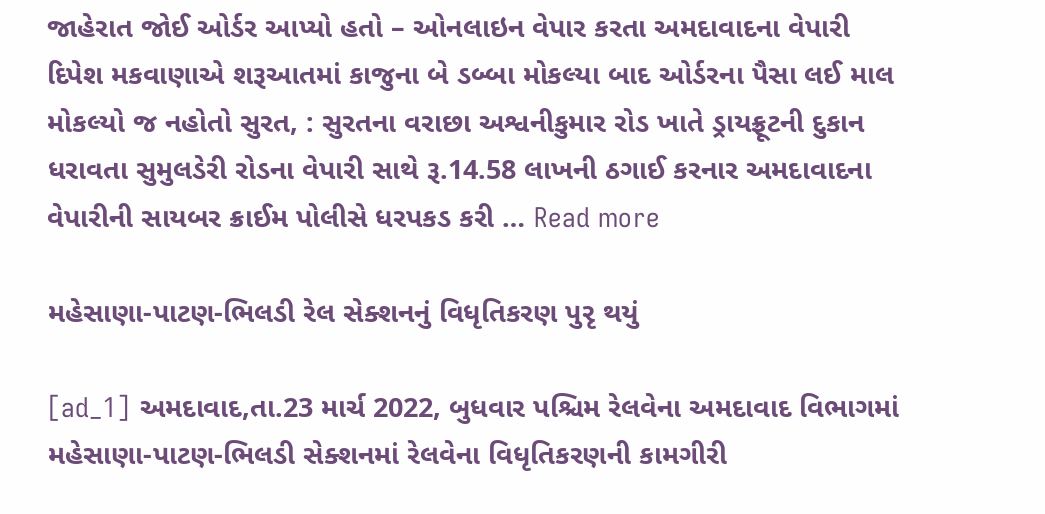જાહેરાત જોઈ ઓર્ડર આપ્યો હતો – ઓનલાઇન વેપાર કરતા અમદાવાદના વેપારી દિપેશ મકવાણાએ શરૂઆતમાં કાજુના બે ડબ્બા મોકલ્યા બાદ ઓર્ડરના પૈસા લઈ માલ મોકલ્યો જ નહોતો સુરત, : સુરતના વરાછા અશ્વનીકુમાર રોડ ખાતે ડ્રાયફ્રૂટની દુકાન ધરાવતા સુમુલડેરી રોડના વેપારી સાથે રૂ.14.58 લાખની ઠગાઈ કરનાર અમદાવાદના વેપારીની સાયબર ક્રાઈમ પોલીસે ધરપકડ કરી … Read more

મહેસાણા-પાટણ-ભિલડી રેલ સેક્શનનું વિધૃતિકરણ પુરૃ થયું

[ad_1] અમદાવાદ,તા.23 માર્ચ 2022, બુધવાર પશ્ચિમ રેલવેના અમદાવાદ વિભાગમાં મહેસાણા-પાટણ-ભિલડી સેક્શનમાં રેલવેના વિધૃતિકરણની કામગીરી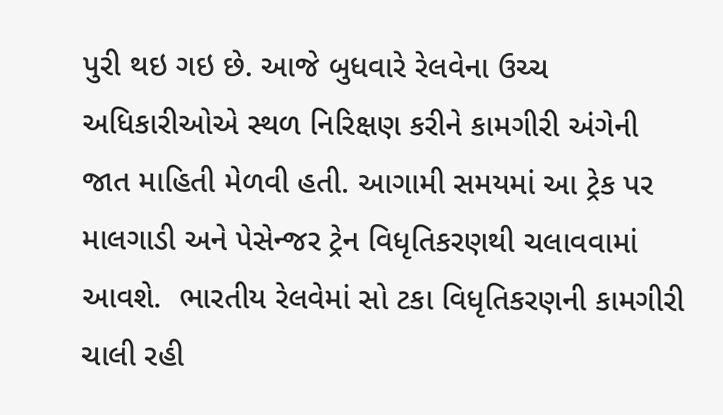પુરી થઇ ગઇ છે. આજે બુધવારે રેલવેના ઉચ્ચ અધિકારીઓએ સ્થળ નિરિક્ષણ કરીને કામગીરી અંગેની જાત માહિતી મેળવી હતી. આગામી સમયમાં આ ટ્રેક પર માલગાડી અને પેસેન્જર ટ્રેન વિધૃતિકરણથી ચલાવવામાં આવશે.  ભારતીય રેલવેમાં સો ટકા વિધૃતિકરણની કામગીરી ચાલી રહી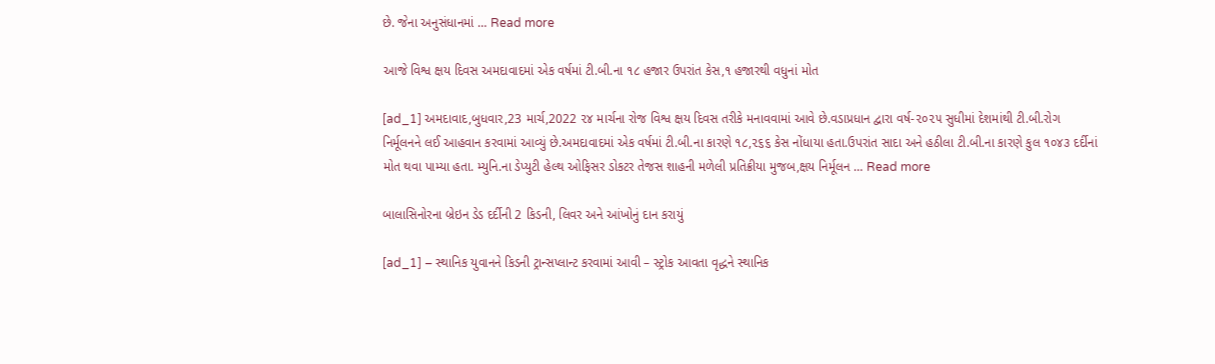છે. જેના અનુસંધાનમાં … Read more

આજે વિશ્વ ક્ષય દિવસ અમદાવાદમાં એક વર્ષમાં ટી.બી.ના ૧૮ હજાર ઉપરાંત કેસ,૧ હજારથી વધુનાં મોત

[ad_1] અમદાવાદ,બુધવાર,23 માર્ચ,2022 ૨૪ માર્ચના રોજ વિશ્વ ક્ષય દિવસ તરીકે મનાવવામાં આવે છે.વડાપ્રધાન દ્વારા વર્ષ-૨૦૨૫ સુધીમાં દેશમાંથી ટી.બી.રોગ નિર્મૂલનને લઈ આહવાન કરવામાં આવ્યું છે.અમદાવાદમાં એક વર્ષમાં ટી.બી.ના કારણે ૧૮,૨૬૬ કેસ નોંધાયા હતા.ઉપરાંત સાદા અને હઠીલા ટી.બી.ના કારણે કુલ ૧૦૪૩ દર્દીનાં મોત થવા પામ્યા હતા. મ્યુનિ.ના ડેપ્યુટી હેલ્થ ઓફિસર ડોકટર તેજસ શાહની મળેલી પ્રતિક્રીયા મુજબ,ક્ષય નિર્મૂલન … Read more

બાલાસિનોરના બ્રેઇન ડેડ દર્દીની 2 કિડની, લિવર અને આંખોનું દાન કરાયું

[ad_1] – સ્થાનિક યુવાનને કિડની ટ્રાન્સપ્લાન્ટ કરવામાં આવી – સ્ટ્રોક આવતા વૃદ્ધને સ્થાનિક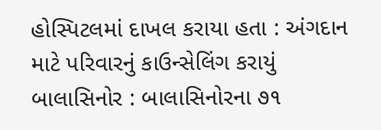હોસ્પિટલમાં દાખલ કરાયા હતા : અંગદાન માટે પરિવારનું કાઉન્સેલિંગ કરાયું બાલાસિનોર : બાલાસિનોરના ૭૧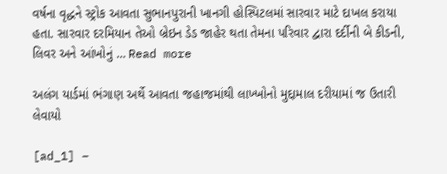વર્ષના વૃદ્ધને સ્ટ્રોક આવતા સુભાનપુરાની ખાનગી હોસ્પિટલમાં સારવાર માટે દાખલ કરાયા હતા. સારવાર દરમિયાન તેઓ બ્રેઇન ડેડ જાહેર થતા તેમના પરિવાર દ્વારા દર્દીની બે કીડની, લિવર અને આંખોનું … Read more

અલંગ યાર્ડમાં ભંગાણ અર્થે આવતા જહાજમાંથી લાખ્ખોનો મુદ્દામાલ દરીયામાં જ ઉતારી લેવાયો

[ad_1] –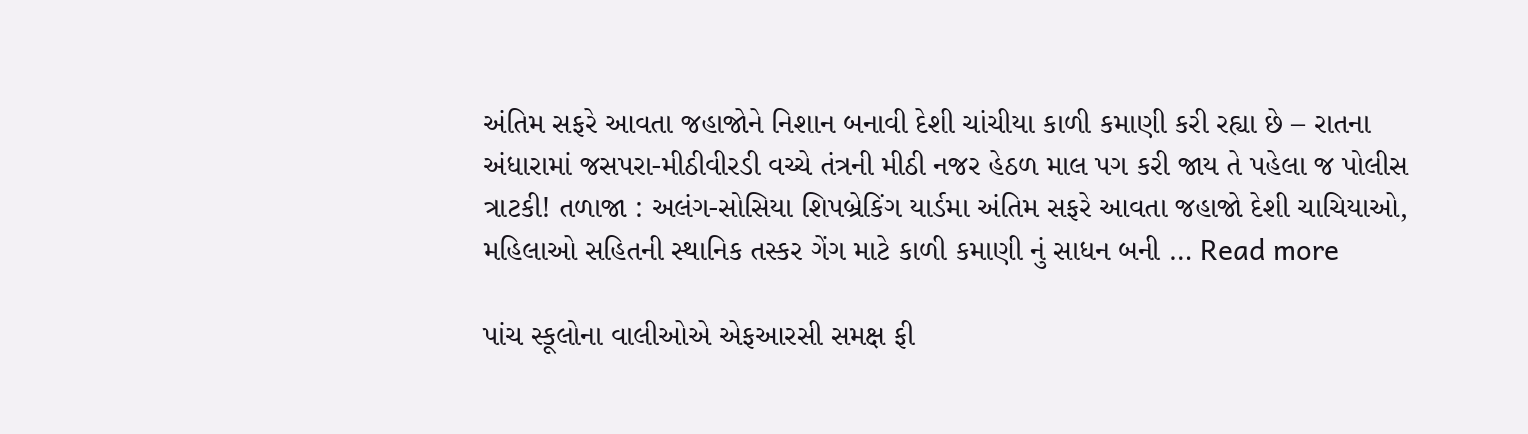અંતિમ સફરે આવતા જહાજોને નિશાન બનાવી દેશી ચાંચીયા કાળી કમાણી કરી રહ્યા છે – રાતના અંધારામાં જસપરા-મીઠીવીરડી વચ્ચે તંત્રની મીઠી નજર હેઠળ માલ પગ કરી જાય તે પહેલા જ પોલીસ ત્રાટકી! તળાજા : અલંગ-સોસિયા શિપબ્રેકિંગ યાર્ડમા અંતિમ સફરે આવતા જહાજો દેશી ચાચિયાઓ, મહિલાઓ સહિતની સ્થાનિક તસ્કર ગેંગ માટે કાળી કમાણી નું સાધન બની … Read more

પાંચ સ્કૂલોના વાલીઓએ એફઆરસી સમક્ષ ફી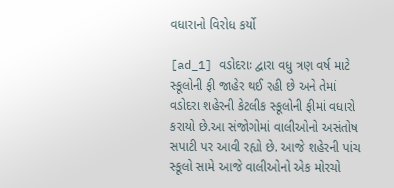વધારાનો વિરોધ કર્યો

[ad_1] વડોદરાઃ દ્વારા વધુ ત્રણ વર્ષ માટે સ્કૂલોની ફી જાહેર થઈ રહી છે અને તેમાં વડોદરા શહેરની કેટલીક સ્કૂલોની ફીમાં વધારો કરાયો છે.આ સંજોગોમાં વાલીઓનો અસંતોષ સપાટી પર આવી રહ્યો છે. આજે શહેરની પાંચ સ્કૂલો સામે આજે વાલીઓનો એક મોરચો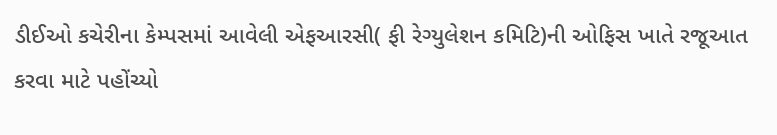ડીઈઓ કચેરીના કેમ્પસમાં આવેલી એફઆરસી( ફી રેગ્યુલેશન કમિટિ)ની ઓફિસ ખાતે રજૂઆત કરવા માટે પહોંચ્યો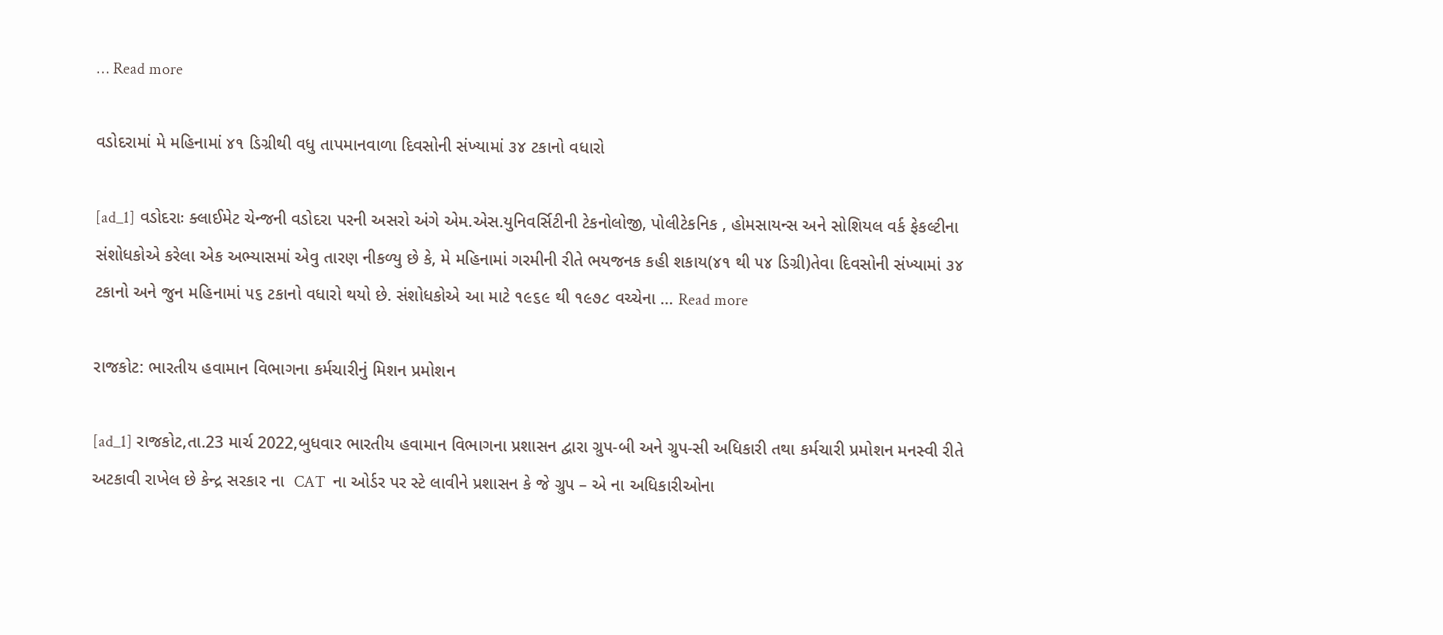… Read more

વડોદરામાં મે મહિનામાં ૪૧ ડિગ્રીથી વધુ તાપમાનવાળા દિવસોની સંખ્યામાં ૩૪ ટકાનો વધારો

[ad_1] વડોદરાઃ ક્લાઈમેટ ચેન્જની વડોદરા પરની અસરો અંગે એમ.એસ.યુનિવર્સિટીની ટેકનોલોજી, પોલીટેકનિક , હોમસાયન્સ અને સોશિયલ વર્ક ફેકલ્ટીના સંશોધકોએ કરેલા એક અભ્યાસમાં એવુ તારણ નીકળ્યુ છે કે, મે મહિનામાં ગરમીની રીતે ભયજનક કહી શકાય(૪૧ થી ૫૪ ડિગ્રી)તેવા દિવસોની સંખ્યામાં ૩૪ ટકાનો અને જુન મહિનામાં ૫૬ ટકાનો વધારો થયો છે. સંશોધકોએ આ માટે ૧૯૬૯ થી ૧૯૭૮ વચ્ચેના … Read more

રાજકોટ: ભારતીય હવામાન વિભાગના કર્મચારીનું મિશન પ્રમોશન

[ad_1] રાજકોટ,તા.23 માર્ચ 2022,બુધવાર ભારતીય હવામાન વિભાગના પ્રશાસન દ્વારા ગ્રુપ-બી અને ગ્રુપ-સી અધિકારી તથા કર્મચારી પ્રમોશન મનસ્વી રીતે અટકાવી રાખેલ છે કેન્દ્ર સરકાર ના  CAT  ના ઓર્ડર પર સ્ટે લાવીને પ્રશાસન કે જે ગ્રુપ – એ ના અધિકારીઓના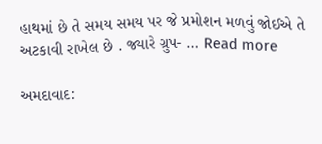હાથમાં છે તે સમય સમય પર જે પ્રમોશન મળવું જોઈએ તે અટકાવી રાખેલ છે . જ્યારે ગ્રુપ- … Read more

અમદાવાદ: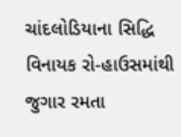ચાંદલોડિયાના સિદ્ધિ વિનાયક રો-હાઉસમાંથી જુગાર રમતા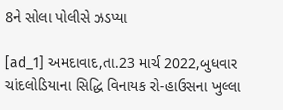8ને સોલા પોલીસે ઝડપ્યા

[ad_1] અમદાવાદ,તા.23 માર્ચ 2022,બુધવાર ચાંદલોડિયાના સિદ્ધિ વિનાયક રો-હાઉસના ખુલ્લા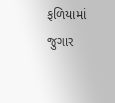ફળિયામાં જુગાર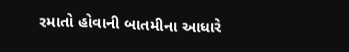રમાતો હોવાની બાતમીના આધારે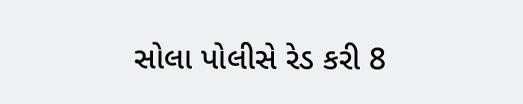સોલા પોલીસે રેડ કરી 8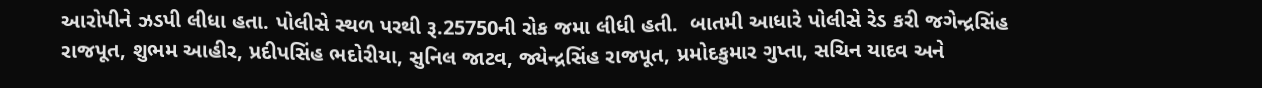આરોપીને ઝડપી લીધા હતા. પોલીસે સ્થળ પરથી રૂ.25750ની રોક જમા લીધી હતી.  બાતમી આધારે પોલીસે રેડ કરી જગેન્દ્રસિંહ રાજપૂત, શુભમ આહીર, પ્રદીપસિંહ ભદોરીયા, સુનિલ જાટવ, જ્યેન્દ્રસિંહ રાજપૂત, પ્રમોદકુમાર ગુપ્તા, સચિન યાદવ અને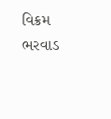વિક્રમ ભરવાડ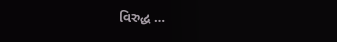વિરુદ્ધ …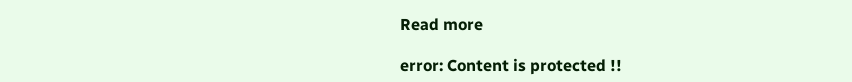Read more

error: Content is protected !!